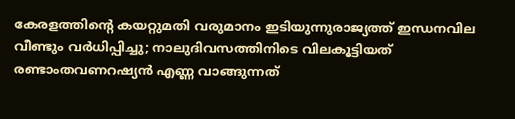കേരളത്തിന്റെ കയറ്റുമതി വരുമാനം ഇടിയുന്നുരാജ്യത്ത് ഇന്ധനവില വീണ്ടും വർ‌ധിപ്പിച്ചു; നാലുദിവസത്തിനിടെ വിലകൂട്ടിയത് രണ്ടാംതവണറഷ്യൻ എണ്ണ വാങ്ങുന്നത്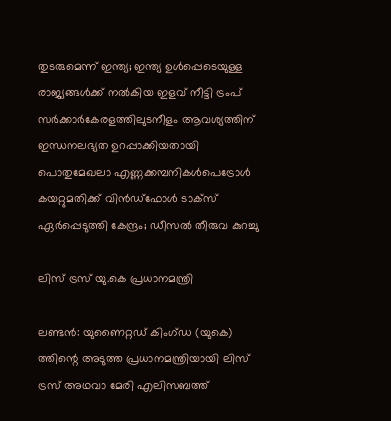തുടരുമെന്ന് ഇന്ത്യ; ഇന്ത്യ ഉൾപ്പെടെയുള്ള രാജ്യങ്ങൾക്ക് നൽകിയ ഇളവ് നീട്ടി ട്രംപ് സർക്കാർകേരളത്തിലുടനീളം ആവശ്യത്തിന് ഇന്ധനലഭ്യത ഉറപ്പാക്കിയതായി പൊതുമേഖലാ എണ്ണക്കമ്പനികൾപെട്രോൾ കയറ്റുമതിക്ക് വിൻഡ്ഫോൾ ടാക്സ് ഏർപ്പെടുത്തി കേന്ദ്രം; ഡീസൽ തീരുവ കുറച്ചു

ലിസ് ട്രസ് യു.കെ പ്രധാനമന്ത്രി

ലണ്ടന്‍: യുണൈറ്റഡ് കിംഗ്ഡ (യുകെ) ത്തിന്റെ അടുത്ത പ്രധാനമന്ത്രിയായി ലിസ് ട്രസ് അഥവാ മേരി എലിസബത്ത്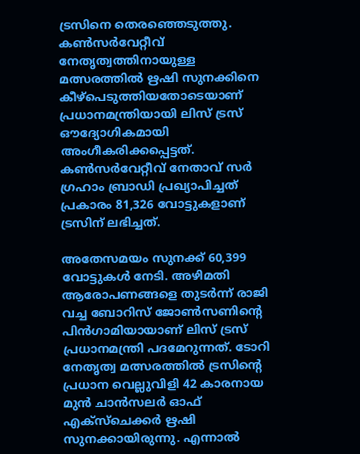ട്രസിനെ തെരഞ്ഞെടുത്തു. കണ്‍സര്‍വേറ്റീവ് നേതൃത്വത്തിനായുള്ള മത്സരത്തില്‍ ഋഷി സുനക്കിനെ കീഴ്‌പെടുത്തിയതോടെയാണ് പ്രധാനമന്ത്രിയായി ലിസ് ട്രസ് ഔദ്യോഗികമായി അംഗീകരിക്കപ്പെട്ടത്. കണ്‍സര്‍വേറ്റീവ് നേതാവ് സര്‍ ഗ്രഹാം ബ്രാഡി പ്രഖ്യാപിച്ചത് പ്രകാരം 81,326 വോട്ടുകളാണ് ട്രസിന് ലഭിച്ചത്.

അതേസമയം സുനക്ക് 60,399 വോട്ടുകള്‍ നേടി. അഴിമതി ആരോപണങ്ങളെ തുടര്‍ന്ന് രാജി വച്ച ബോറിസ് ജോണ്‍സണിന്റെ പിന്‍ഗാമിയായാണ് ലിസ് ട്രസ് പ്രധാനമന്ത്രി പദമേറുന്നത്. ടോറി നേതൃത്വ മത്സരത്തില്‍ ട്രസിന്റെ പ്രധാന വെല്ലുവിളി 42 കാരനായ മുന്‍ ചാന്‍സലര്‍ ഓഫ് എക്‌സ്‌ചെക്കര്‍ ഋഷി സുനക്കായിരുന്നു. എന്നാല്‍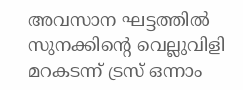അവസാന ഘട്ടത്തില്‍ സുനക്കിന്റെ വെല്ലുവിളി മറകടന്ന് ട്രസ് ഒന്നാം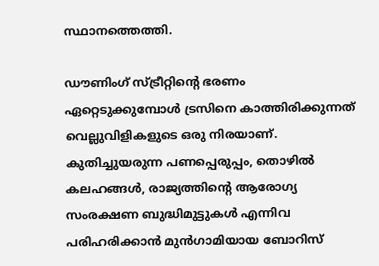സ്ഥാനത്തെത്തി.

ഡൗണിംഗ് സ്ട്രീറ്റിന്റെ ഭരണം ഏറ്റെടുക്കുമ്പോള്‍ ട്രസിനെ കാത്തിരിക്കുന്നത് വെല്ലുവിളികളുടെ ഒരു നിരയാണ്. കുതിച്ചുയരുന്ന പണപ്പെരുപ്പം, തൊഴില്‍ കലഹങ്ങള്‍, രാജ്യത്തിന്റെ ആരോഗ്യ സംരക്ഷണ ബുദ്ധിമുട്ടുകള്‍ എന്നിവ പരിഹരിക്കാന്‍ മുന്‍ഗാമിയായ ബോറിസ്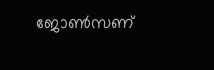ജോണ്‍സണ്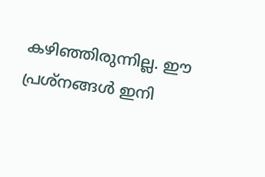കഴിഞ്ഞിരുന്നില്ല. ഈ പ്രശ്‌നങ്ങള്‍ ഇനി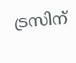ട്രസിന്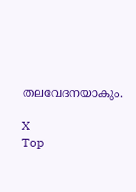തലവേദനയാകും.

X
Top